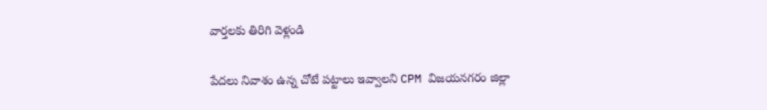వార్తలకు తిరిగి వెళ్లండి

పేదలు నివాశం ఉన్న చోటే పట్టాలు ఇవ్వాలని CPM విజయనగరం జిల్లా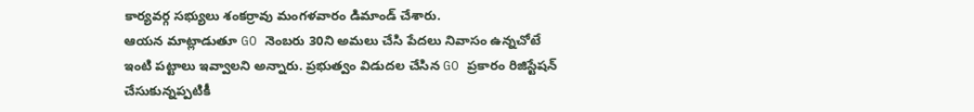కార్యవర్గ సభ్యులు శంకర్రావు మంగళవారం డిమాండ్ చేశారు.
ఆయన మాట్లాడుతూ GO నెంబరు 30ని అమలు చేసి పేదలు నివాసం ఉన్నచోటే ఇంటి పట్టాలు ఇవ్వాలని అన్నారు. ప్రభుత్వం విడుదల చేసిన GO ప్రకారం రిజిస్టేషన్ చేసుకున్నప్పటికీ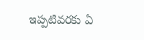ఇప్పటివరకు ఏ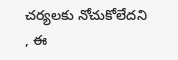చర్యలకు నోచుకోలేదని , ఈ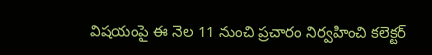విషయంపై ఈ నెల 11 నుంచి ప్రచారం నిర్వహించి కలెక్టర్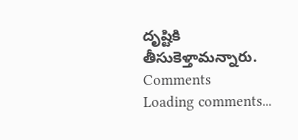దృష్టికి తీసుకెళ్తామన్నారు.
Comments
Loading comments...